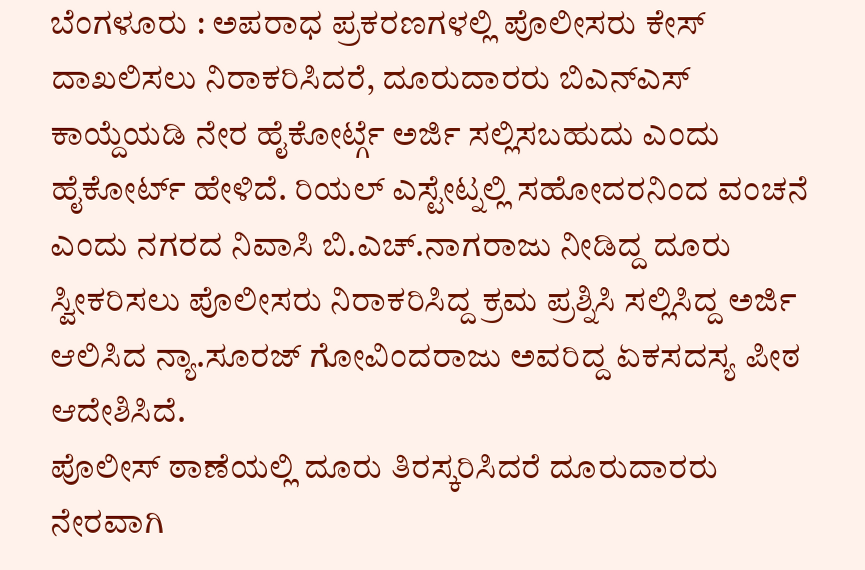ಬೆಂಗಳೂರು : ಅಪರಾಧ ಪ್ರಕರಣಗಳಲ್ಲಿ ಪೊಲೀಸರು ಕೇಸ್ ದಾಖಲಿಸಲು ನಿರಾಕರಿಸಿದರೆ, ದೂರುದಾರರು ಬಿಎನ್ಎಸ್ ಕಾಯ್ದೆಯಡಿ ನೇರ ಹೈಕೋರ್ಟ್ಗೆ ಅರ್ಜಿ ಸಲ್ಲಿಸಬಹುದು ಎಂದು ಹೈಕೋರ್ಟ್ ಹೇಳಿದೆ. ರಿಯಲ್ ಎಸ್ಟೇಟ್ನಲ್ಲಿ ಸಹೋದರನಿಂದ ವಂಚನೆ ಎಂದು ನಗರದ ನಿವಾಸಿ ಬಿ.ಎಚ್.ನಾಗರಾಜು ನೀಡಿದ್ದ ದೂರು ಸ್ವೀಕರಿಸಲು ಪೊಲೀಸರು ನಿರಾಕರಿಸಿದ್ದ ಕ್ರಮ ಪ್ರಶ್ನಿಸಿ ಸಲ್ಲಿಸಿದ್ದ ಅರ್ಜಿ ಆಲಿಸಿದ ನ್ಯಾ.ಸೂರಜ್ ಗೋವಿಂದರಾಜು ಅವರಿದ್ದ ಏಕಸದಸ್ಯ ಪೀಠ ಆದೇಶಿಸಿದೆ.
ಪೊಲೀಸ್ ಠಾಣೆಯಲ್ಲಿ ದೂರು ತಿರಸ್ಕರಿಸಿದರೆ ದೂರುದಾರರು ನೇರವಾಗಿ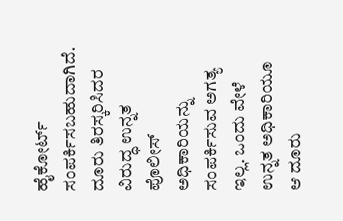ಹೈಕೋರ್ಟ್ ಸಂಪರ್ಕಿಸಬಹುದಾಗಿದೆ. ದೂರು ತಿರಸ್ಕರಿಸಿದರ ವಿರುದ್ಧ ಉನ್ನತ ಪೊಲೀಸ್ ಅಧಿಕಾರಿಯನ್ನು ಸಂಪರ್ಕಿಸುವ ಅಗತ್ಯ ಇಲ್ಲ. ಒಂದು ವೇಳೆ ಉನ್ನತ ಅಧಿಕಾರಿಯೂ ಆ ದೂರು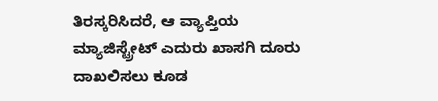ತಿರಸ್ಕರಿಸಿದರೆ, ಆ ವ್ಯಾಪ್ತಿಯ ಮ್ಯಾಜಿಸ್ಟ್ರೇಟ್ ಎದುರು ಖಾಸಗಿ ದೂರು ದಾಖಲಿಸಲು ಕೂಡ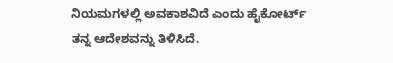ನಿಯಮಗಳಲ್ಲಿ ಅವಕಾಶವಿದೆ ಎಂದು ಹೈಕೋರ್ಟ್ ತನ್ನ ಆದೇಶವನ್ನು ತಿಳಿಸಿದೆ.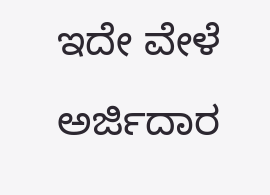ಇದೇ ವೇಳೆ ಅರ್ಜಿದಾರ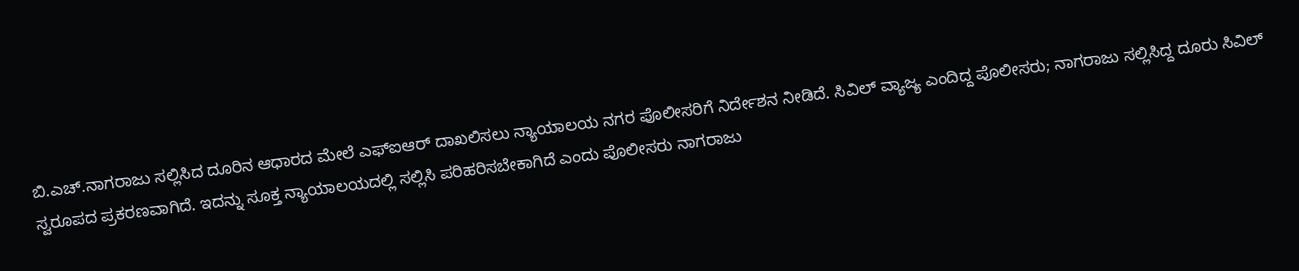ಬಿ.ಎಚ್.ನಾಗರಾಜು ಸಲ್ಲಿಸಿದ ದೂರಿನ ಆಧಾರದ ಮೇಲೆ ಎಫ್ಐಆರ್ ದಾಖಲಿಸಲು ನ್ಯಾಯಾಲಯ ನಗರ ಪೊಲೀಸರಿಗೆ ನಿರ್ದೇಶನ ನೀಡಿದೆ. ಸಿವಿಲ್ ವ್ಯಾಜ್ಯ ಎಂದಿದ್ದ ಪೊಲೀಸರು; ನಾಗರಾಜು ಸಲ್ಲಿಸಿದ್ದ ದೂರು ಸಿವಿಲ್ ಸ್ವರೂಪದ ಪ್ರಕರಣವಾಗಿದೆ. ಇದನ್ನು ಸೂಕ್ತ ನ್ಯಾಯಾಲಯದಲ್ಲಿ ಸಲ್ಲಿಸಿ ಪರಿಹರಿಸಬೇಕಾಗಿದೆ ಎಂದು ಪೊಲೀಸರು ನಾಗರಾಜು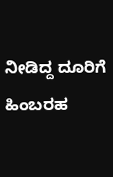ನೀಡಿದ್ದ ದೂರಿಗೆ ಹಿಂಬರಹ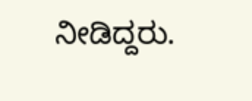ನೀಡಿದ್ದರು.